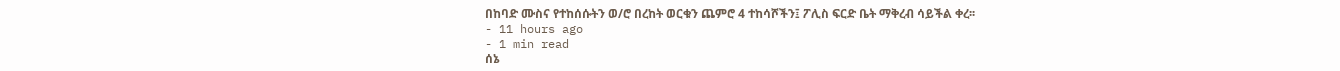በከባድ ሙስና የተከሰሱትን ወ/ሮ በረከት ወርቁን ጨምሮ 4 ተከሳሾችን፤ ፖሊስ ፍርድ ቤት ማቅረብ ሳይችል ቀረ፡፡
- 11 hours ago
- 1 min read
ሰኔ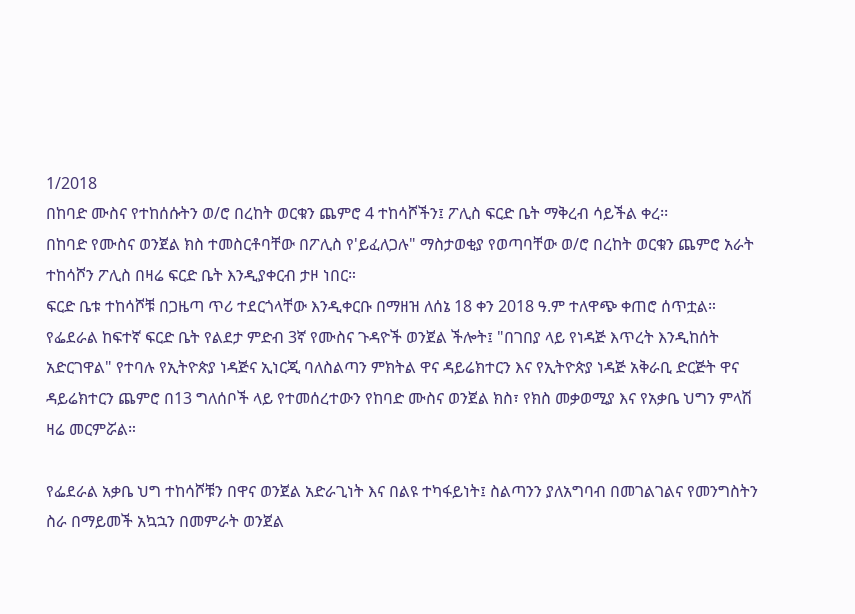1/2018
በከባድ ሙስና የተከሰሱትን ወ/ሮ በረከት ወርቁን ጨምሮ 4 ተከሳሾችን፤ ፖሊስ ፍርድ ቤት ማቅረብ ሳይችል ቀረ፡፡
በከባድ የሙስና ወንጀል ክስ ተመስርቶባቸው በፖሊስ የ'ይፈለጋሉ" ማስታወቂያ የወጣባቸው ወ/ሮ በረከት ወርቁን ጨምሮ አራት ተከሳሾን ፖሊስ በዛሬ ፍርድ ቤት እንዲያቀርብ ታዞ ነበር።
ፍርድ ቤቱ ተከሳሾቹ በጋዜጣ ጥሪ ተደርጎላቸው እንዲቀርቡ በማዘዝ ለሰኔ 18 ቀን 2018 ዓ.ም ተለዋጭ ቀጠሮ ሰጥቷል።
የፌደራል ከፍተኛ ፍርድ ቤት የልደታ ምድብ 3ኛ የሙስና ጉዳዮች ወንጀል ችሎት፤ "በገበያ ላይ የነዳጅ እጥረት እንዲከሰት አድርገዋል" የተባሉ የኢትዮጵያ ነዳጅና ኢነርጂ ባለስልጣን ምክትል ዋና ዳይሬክተርን እና የኢትዮጵያ ነዳጅ አቅራቢ ድርጅት ዋና ዳይሬክተርን ጨምሮ በ13 ግለሰቦች ላይ የተመሰረተውን የከባድ ሙስና ወንጀል ክስ፣ የክስ መቃወሚያ እና የአቃቤ ህግን ምላሽ ዛሬ መርምሯል።

የፌደራል አቃቤ ህግ ተከሳሾቹን በዋና ወንጀል አድራጊነት እና በልዩ ተካፋይነት፤ ስልጣንን ያለአግባብ በመገልገልና የመንግስትን ስራ በማይመች አኳኋን በመምራት ወንጀል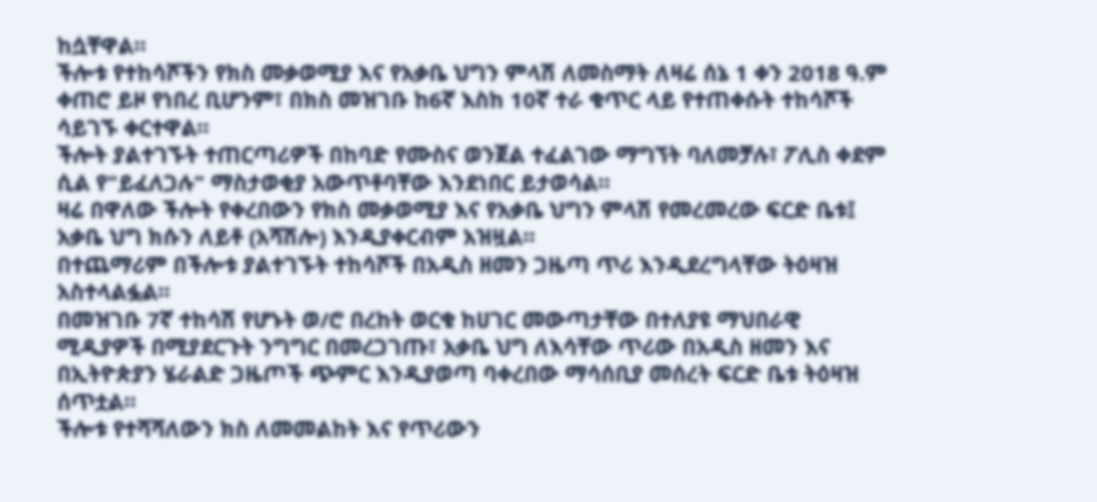ከሷቸዋል።
ችሎቱ የተከሳሾችን የክስ መቃወሚያ እና የአቃቤ ህግን ምላሽ ለመስማት ለዛሬ ሰኔ 1 ቀን 2018 ዓ.ም ቀጠሮ ይዞ የነበረ ቢሆንም፣ በክስ መዝገቡ ከ6ኛ እስከ 10ኛ ተራ ቁጥር ላይ የተጠቀሱት ተከሳሾች ሳይገኙ ቀርተዋል።
ችሎት ያልተገኙት ተጠርጣሪዎች በከባድ የሙስና ወንጀል ተፈልገው ማግኘት ባለመቻሉ፣ ፖሊስ ቀደም ሲል የ"ይፈለጋሉ" ማስታወቂያ አውጥቶባቸው እንደነበር ይታወሳል።
ዛሬ በዋለው ችሎት የቀረበውን የክስ መቃወሚያ እና የአቃቤ ህግን ምላሽ የመረመረው ፍርድ ቤቱ፤ አቃቤ ህግ ክሱን ለይቶ (አሻሽሎ) እንዲያቀርብም አዝዟል።
በተጨማሪም በችሎቱ ያልተገኙት ተከሳሾች በአዲስ ዘመን ጋዜጣ ጥሪ እንዲደረግላቸው ትዕዛዝ አስተላልፏል።
በመዝገቡ 7ኛ ተከሳሽ የሆኑት ወ/ሮ በረከት ወርቁ ከሀገር መውጣታቸው በተለያዩ ማህበራዊ ሚዲያዎች በሚያደርጉት ንግግር በመረጋገጡ፣ አቃቤ ህግ ለእሳቸው ጥሪው በአዲስ ዘመን እና በኢትዮጵያን ሄራልድ ጋዜጦች ጭምር እንዲያወጣ ባቀረበው ማሳሰቢያ መሰረት ፍርድ ቤቱ ትዕዛዝ ሰጥቷል።
ችሎቱ የተሻሻለውን ክስ ለመመልከት እና የጥሪውን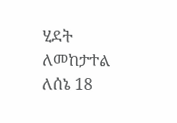ሂደት ለመከታተል ለሰኔ 18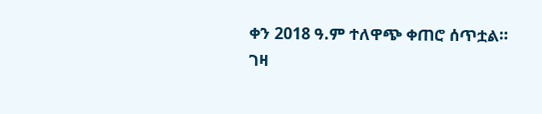ቀን 2018 ዓ.ም ተለዋጭ ቀጠሮ ሰጥቷል።
ገዛ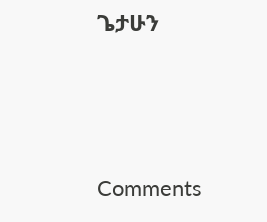ጌታሁን




Comments